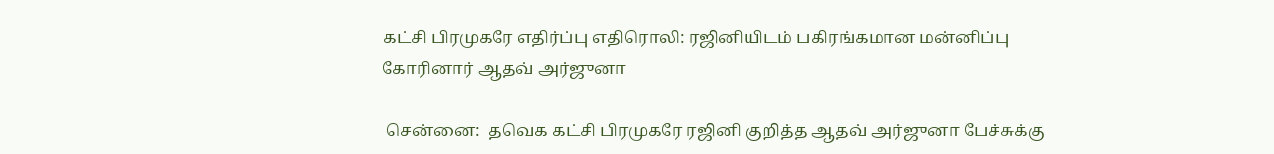கட்சி பிரமுகரே எதிர்ப்பு எதிரொலி: ரஜினியிடம் பகிரங்கமான மன்னிப்பு கோரினார் ஆதவ் அர்ஜுனா

 சென்னை:  தவெக கட்சி பிரமுகரே ரஜினி குறித்த ஆதவ் அர்ஜுனா பேச்சுக்கு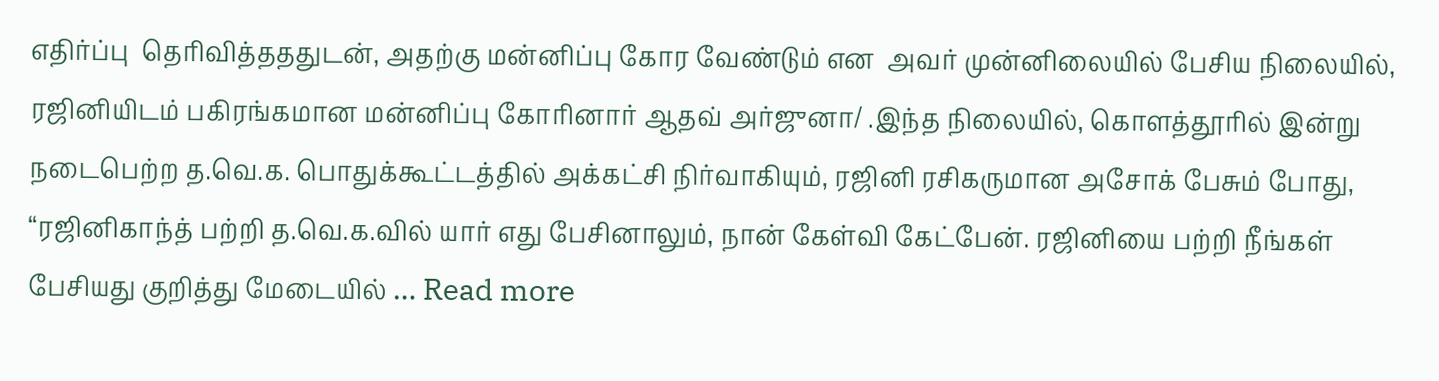எதிர்ப்பு  தெரிவித்தததுடன், அதற்கு மன்னிப்பு கோர வேண்டும் என  அவர் முன்னிலையில் பேசிய நிலையில், ரஜினியிடம் பகிரங்கமான மன்னிப்பு கோரினார் ஆதவ் அர்ஜுனா/ .இந்த நிலையில், கொளத்தூரில் இன்று நடைபெற்ற த.வெ.க. பொதுக்கூட்டத்தில் அக்கட்சி நிர்வாகியும், ரஜினி ரசிகருமான அசோக் பேசும் போது, “ரஜினிகாந்த் பற்றி த.வெ.க.வில் யார் எது பேசினாலும், நான் கேள்வி கேட்பேன். ரஜினியை பற்றி நீங்கள் பேசியது குறித்து மேடையில் … Read more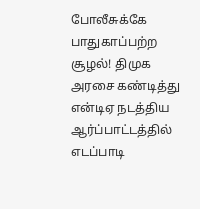போலீசுக்கே பாதுகாப்பற்ற சூழல்! திமுக அரசை கண்டித்து என்டிஏ நடத்திய ஆர்ப்பாட்டத்தில் எடப்பாடி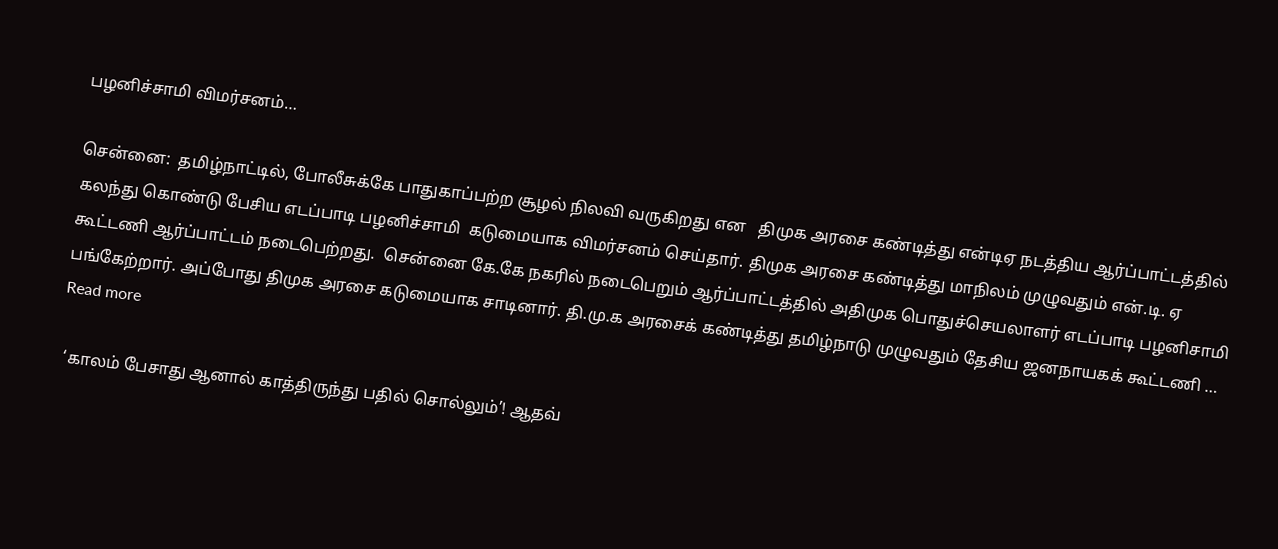பழனிச்சாமி விமர்சனம்…

சென்னை:  தமிழ்நாட்டில், போலீசுக்கே பாதுகாப்பற்ற சூழல் நிலவி வருகிறது என   திமுக அரசை கண்டித்து என்டிஏ நடத்திய ஆர்ப்பாட்டத்தில்  கலந்து கொண்டு பேசிய எடப்பாடி பழனிச்சாமி  கடுமையாக விமர்சனம் செய்தார். திமுக அரசை கண்டித்து மாநிலம் முழுவதும் என்.டி. ஏ கூட்டணி ஆர்ப்பாட்டம் நடைபெற்றது.  சென்னை கே.கே நகரில் நடைபெறும் ஆர்ப்பாட்டத்தில் அதிமுக பொதுச்செயலாளர் எடப்பாடி பழனிசாமி பங்கேற்றார். அப்போது திமுக அரசை கடுமையாக சாடினார். தி.மு.க அரசைக் கண்டித்து தமிழ்நாடு முழுவதும் தேசிய ஜனநாயகக் கூட்டணி … Read more

 ‘காலம் பேசாது ஆனால் காத்திருந்து பதில் சொல்லும்’! ஆதவ்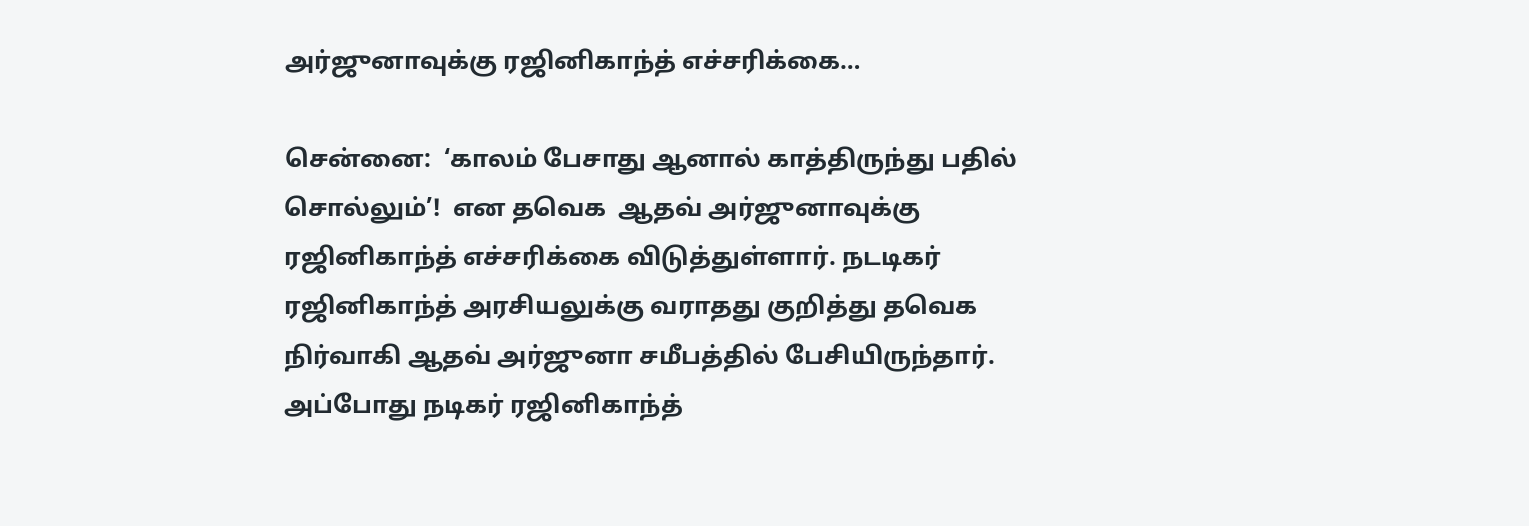அர்ஜுனாவுக்கு ரஜினிகாந்த் எச்சரிக்கை…

சென்னை:  ‘காலம் பேசாது ஆனால் காத்திருந்து பதில் சொல்லும்’!  என தவெக  ஆதவ் அர்ஜுனாவுக்கு ரஜினிகாந்த் எச்சரிக்கை விடுத்துள்ளார். நடடிகர் ரஜினிகாந்த் அரசியலுக்கு வராதது குறித்து தவெக நிர்வாகி ஆதவ் அர்ஜுனா சமீபத்தில் பேசியிருந்தார். அப்போது நடிகர் ரஜினிகாந்த்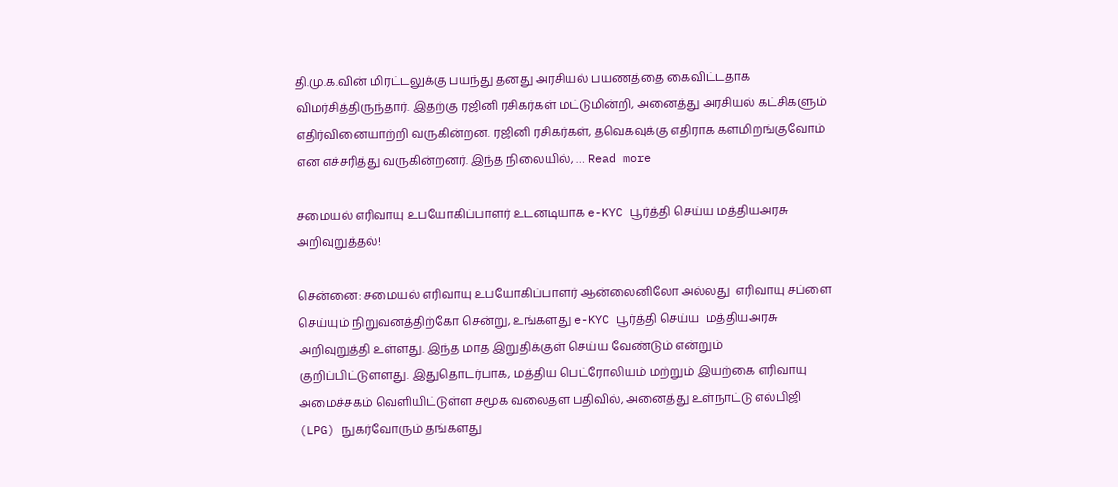தி.மு.க.வின் மிரட்டலுக்கு பயந்து தனது அரசியல் பயணத்தை கைவிட்டதாக விமர்சித்திருந்தார். இதற்கு ரஜினி ரசிகர்கள் மட்டுமின்றி, அனைத்து அரசியல் கட்சிகளும் எதிர்வினையாற்றி வருகின்றன. ரஜினி ரசிகர்கள், தவெகவுக்கு எதிராக களமிறங்குவோம் என எச்சரித்து வருகின்றனர். இந்த நிலையில், … Read more

சமையல் எரிவாயு உபயோகிப்பாளர் உடனடியாக e-KYC பூர்த்தி செய்ய மத்தியஅரசு அறிவுறுத்தல்!

சென்னை: சமையல் எரிவாயு உபயோகிப்பாளர் ஆன்லைனிலோ அல்லது  எரிவாயு சப்ளை செய்யும் நிறுவனத்திற்கோ சென்று, உங்களது e-KYC பூர்த்தி செய்ய  மத்தியஅரசு  அறிவுறுத்தி உள்ளது. இந்த மாத இறுதிக்குள் செய்ய வேண்டும் என்றும் குறிப்பிட்டுளளது. இதுதொடர்பாக, மத்திய பெட்ரோலியம் மற்றும் இயற்கை எரிவாயு அமைச்சகம் வெளியிட்டுள்ள சமூக வலைதள பதிவில், அனைத்து உள்நாட்டு எல்பிஜி (LPG) நுகர்வோரும் தங்களது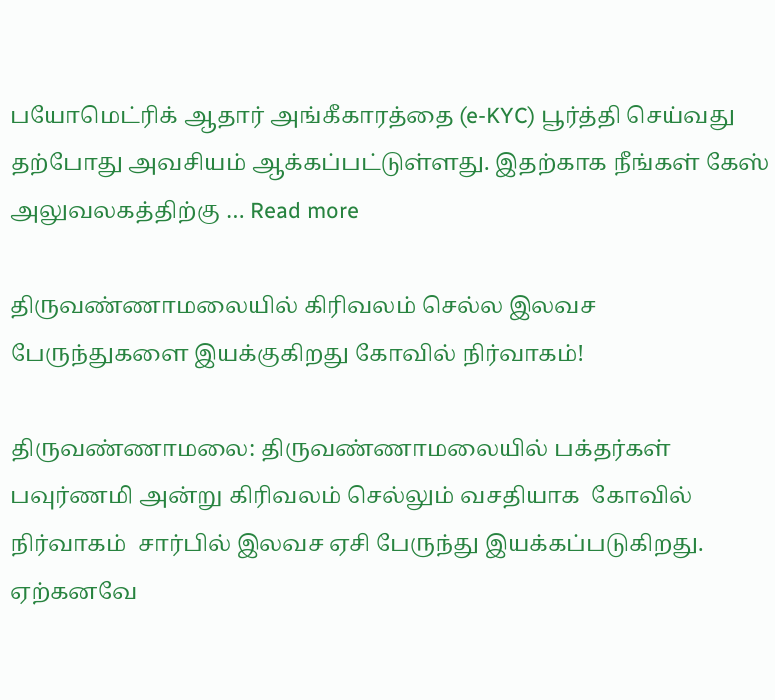பயோமெட்ரிக் ஆதார் அங்கீகாரத்தை (e-KYC) பூர்த்தி செய்வது தற்போது அவசியம் ஆக்கப்பட்டுள்ளது. இதற்காக நீங்கள் கேஸ் அலுவலகத்திற்கு … Read more

திருவண்ணாமலையில் கிரிவலம் செல்ல இலவச பேருந்துகளை இயக்குகிறது கோவில் நிர்வாகம்!

திருவண்ணாமலை: திருவண்ணாமலையில் பக்தர்கள் பவுர்ணமி அன்று கிரிவலம் செல்லும் வசதியாக  கோவில் நிர்வாகம்  சார்பில் இலவச ஏசி பேருந்து இயக்கப்படுகிறது. ஏற்கனவே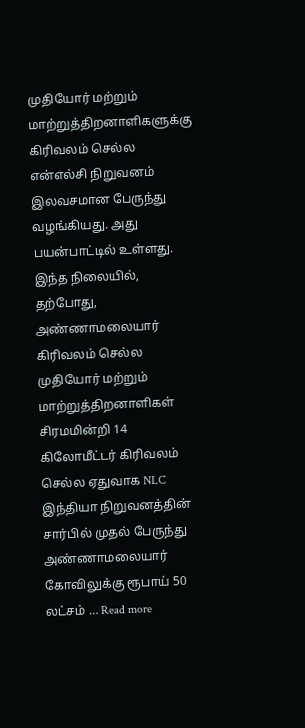முதியோர் மற்றும் மாற்றுத்திறனாளிகளுக்கு கிரிவலம் செல்ல என்எல்சி நிறுவனம்  இலவசமான பேருந்து வழங்கியது. அது பயன்பாட்டில் உள்ளது. இந்த நிலையில், தற்போது, அண்ணாமலையார் கிரிவலம் செல்ல முதியோர் மற்றும் மாற்றுத்திறனாளிகள் சிரமமின்றி 14 கிலோமீட்டர் கிரிவலம் செல்ல ஏதுவாக NLC இந்தியா நிறுவனத்தின் சார்பில் முதல் பேருந்து அண்ணாமலையார் கோவிலுக்கு ரூபாய் 50 லட்சம் … Read more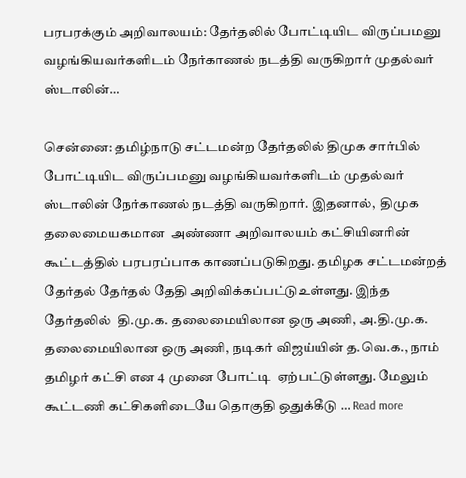பரபரக்கும் அறிவாலயம்: தேர்தலில் போட்டியிட விருப்பமனு வழங்கியவர்களிடம் நேர்காணல் நடத்தி வருகிறார் முதல்வர் ஸ்டாலின்…

சென்னை: தமிழ்நாடு சட்டமன்ற தேர்தலில் திமுக சார்பில் போட்டியிட விருப்பமனு வழங்கியவர்களிடம் முதல்வர் ஸ்டாலின் நேர்காணல் நடத்தி வருகிறார். இதனால்,  திமுக தலைமையகமான  அண்ணா அறிவாலயம் கட்சியினரின் கூட்டத்தில் பரபரப்பாக காணப்படுகிறது. தமிழக சட்டமன்றத் தேர்தல் தேர்தல் தேதி அறிவிக்கப்பட்டுஉள்ளது. இந்த தேர்தலில்  தி.மு.க. தலைமையிலான ஒரு அணி, அ.தி.மு.க. தலைமையிலான ஒரு அணி, நடிகர் விஜய்யின் த.வெ.க., நாம் தமிழர் கட்சி என 4 முனை போட்டி  ஏற்பட்டுள்ளது. மேலும் கூட்டணி கட்சிகளிடையே தொகுதி ஒதுக்கீடு … Read more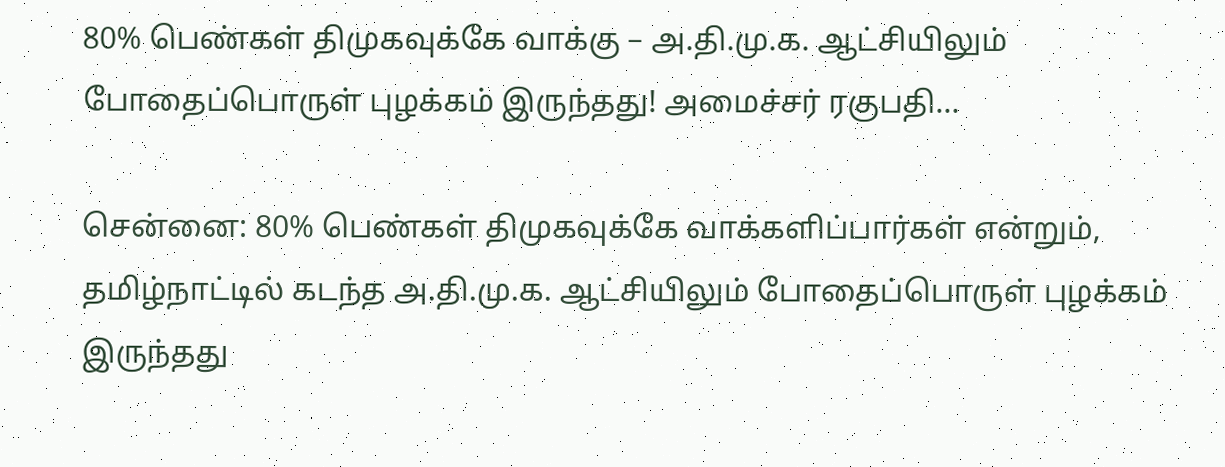80% பெண்கள் திமுகவுக்கே வாக்கு – அ.தி.மு.க. ஆட்சியிலும் போதைப்பொருள் புழக்கம் இருந்தது! அமைச்சர் ரகுபதி…

சென்னை: 80% பெண்கள் திமுகவுக்கே வாக்களிப்பார்கள் என்றும்,  தமிழ்நாட்டில் கடந்த அ.தி.மு.க. ஆட்சியிலும் போதைப்பொருள் புழக்கம் இருந்தது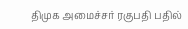திமுக அமைச்சர் ரகுபதி பதில்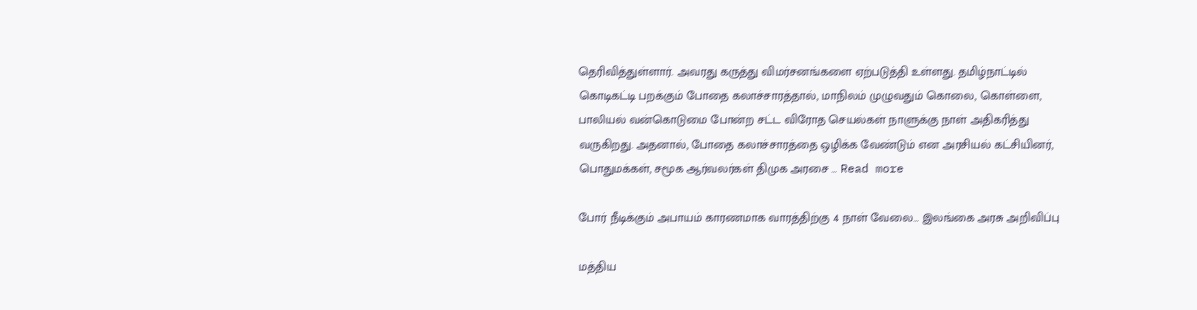தெரிவித்துள்ளார். அவரது கருத்து விமர்சனங்களை ஏற்படுத்தி உள்ளது. தமிழ்நாட்டில் கொடிகட்டி பறக்கும் போதை கலாச்சாரத்தால், மாநிலம் முழுவதும் கொலை, கொள்ளை, பாலியல் வன்கொடுமை போன்ற சட்ட விரோத செயல்கள் நாளுக்கு நாள் அதிகரித்து வருகிறது. அதனால், போதை கலாச்சாரத்தை ஒழிக்க வேண்டும் என அரசியல் கட்சியினர், பொதுமக்கள், சமூக ஆர்வலர்கள் திமுக அரசை … Read more

போர் நீடிக்கும் அபாயம் காரணமாக வாரத்திற்கு 4 நாள் வேலை… இலங்கை அரசு அறிவிப்பு

மத்திய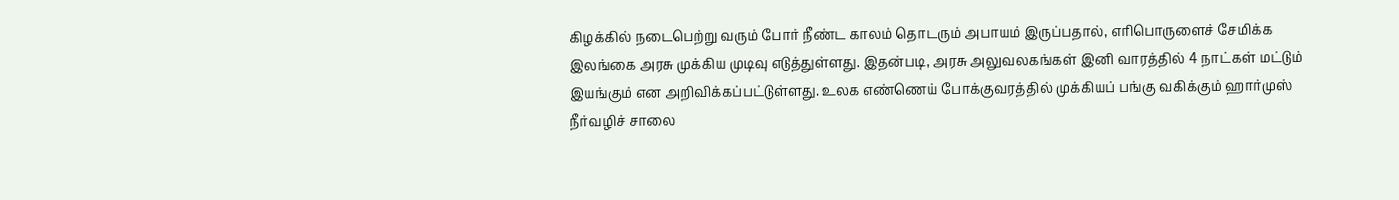கிழக்கில் நடைபெற்று வரும் போர் நீண்ட காலம் தொடரும் அபாயம் இருப்பதால், எரிபொருளைச் சேமிக்க இலங்கை அரசு முக்கிய முடிவு எடுத்துள்ளது. இதன்படி, அரசு அலுவலகங்கள் இனி வாரத்தில் 4 நாட்கள் மட்டும் இயங்கும் என அறிவிக்கப்பட்டுள்ளது. உலக எண்ணெய் போக்குவரத்தில் முக்கியப் பங்கு வகிக்கும் ஹார்முஸ் நீர்வழிச் சாலை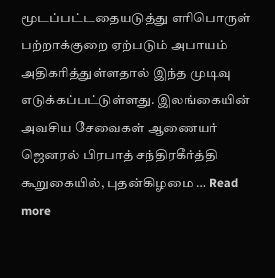மூடப்பட்டதையடுத்து எரிபொருள் பற்றாக்குறை ஏற்படும் அபாயம் அதிகரித்துள்ளதால் இந்த முடிவு எடுக்கப்பட்டுள்ளது. இலங்கையின் அவசிய சேவைகள் ஆணையர் ஜெனரல் பிரபாத் சந்திரகீர்த்தி கூறுகையில், புதன்கிழமை … Read more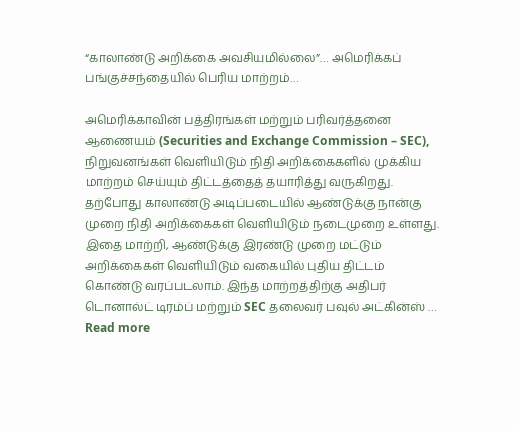“காலாண்டு அறிக்கை அவசியமில்லை”… அமெரிக்கப் பங்குச்சந்தையில் பெரிய மாற்றம்…

அமெரிக்காவின் பத்திரங்கள் மற்றும் பரிவர்த்தனை ஆணையம் (Securities and Exchange Commission – SEC), நிறுவனங்கள் வெளியிடும் நிதி அறிக்கைகளில் முக்கிய மாற்றம் செய்யும் திட்டத்தைத் தயாரித்து வருகிறது. தற்போது காலாண்டு அடிப்படையில் ஆண்டுக்கு நான்கு முறை நிதி அறிக்கைகள் வெளியிடும் நடைமுறை உள்ளது. இதை மாற்றி, ஆண்டுக்கு இரண்டு முறை மட்டும் அறிக்கைகள் வெளியிடும் வகையில் புதிய திட்டம் கொண்டு வரப்படலாம். இந்த மாற்றத்திற்கு அதிபர் டொனால்ட் டிரம்ப் மற்றும் SEC தலைவர் பவுல் அட்கின்ஸ் … Read more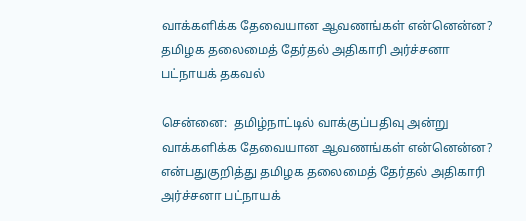வாக்களிக்க தேவையான ஆவணங்கள் என்னென்ன? தமிழக தலைமைத் தேர்தல் அதிகாரி அர்ச்சனா பட்நாயக் தகவல்

சென்னை:  தமிழ்நாட்டில் வாக்குப்பதிவு அன்று வாக்களிக்க தேவையான ஆவணங்கள் என்னென்ன?  என்பதுகுறித்து தமிழக தலைமைத் தேர்தல் அதிகாரி அர்ச்சனா பட்நாயக்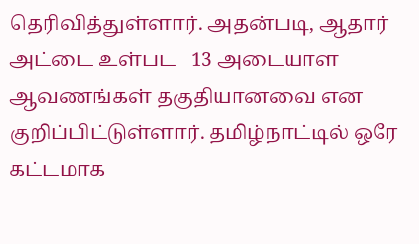தெரிவித்துள்ளார். அதன்படி, ஆதார் அட்டை உள்பட   13 அடையாள ஆவணங்கள் தகுதியானவை என குறிப்பிட்டுள்ளார். தமிழ்நாட்டில் ஒரே கட்டமாக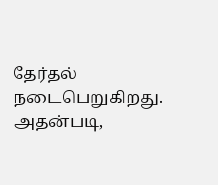தேர்தல் நடைபெறுகிறது. அதன்படி,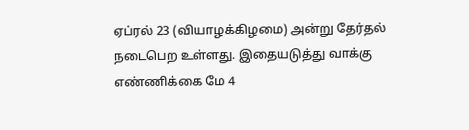ஏப்ரல் 23 (வியாழக்கிழமை) அன்று தேர்தல் நடைபெற உள்ளது. இதையடுத்து வாக்கு எண்ணிக்கை மே 4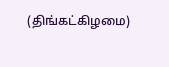(திங்கட்கிழமை)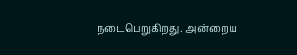நடைபெறுகிறது. அன்றைய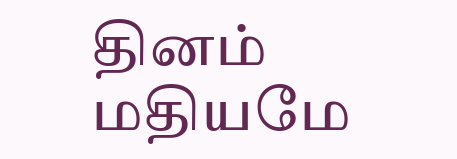தினம் மதியமே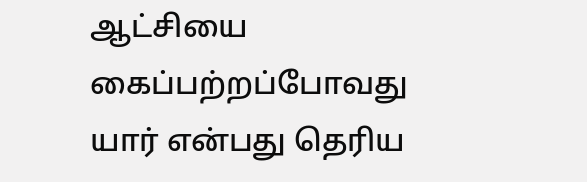ஆட்சியை கைப்பற்றப்போவது யார் என்பது தெரிய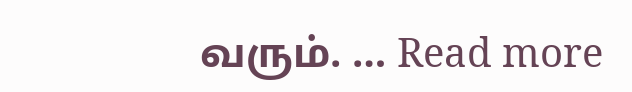வரும். … Read more